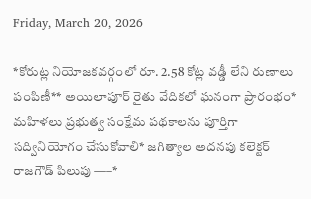Friday, March 20, 2026

*కోరుట్ల నియోజకవర్గంలో రూ. 2.58 కోట్ల వడ్డీ లేని రుణాలు పంపిణీ** అయిలాపూర్ రైతు వేదికలో ఘనంగా ప్రారంభం* మహిళలు ప్రభుత్వ సంక్షేమ పథకాలను పూర్తిగా సద్వినియోగం చేసుకోవాలి* జగిత్యాల అదనపు కలెక్టర్ రాజగౌడ్ పిలుపు —–*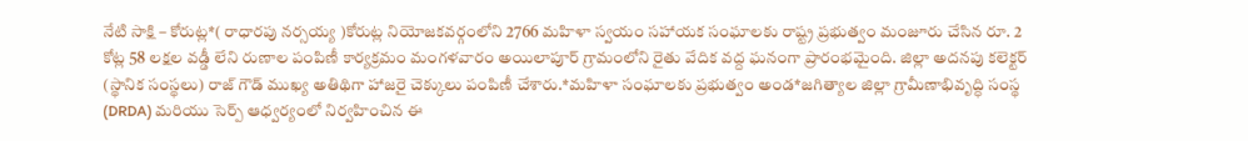నేటి సాక్షి – కోరుట్ల*( రాధారపు నర్సయ్య )కోరుట్ల నియోజకవర్గంలోని 2766 మహిళా స్వయం సహాయక సంఘాలకు రాష్ట్ర ప్రభుత్వం మంజూరు చేసిన రూ. 2 కోట్ల 58 లక్షల వడ్డీ లేని రుణాల పంపిణీ కార్యక్రమం మంగళవారం అయిలాపూర్ గ్రామంలోని రైతు వేదిక వద్ద ఘనంగా ప్రారంభమైంది. జిల్లా అదనపు కలెక్టర్ (స్థానిక సంస్థలు) రాజ్ గౌడ్ ముఖ్య అతిథిగా హాజరై చెక్కులు పంపిణీ చేశారు.*మహిళా సంఘాలకు ప్రభుత్వం అండ*జగిత్యాల జిల్లా గ్రామీణాభివృద్ధి సంస్థ (DRDA) మరియు సెర్ప్ ఆధ్వర్యంలో నిర్వహించిన ఈ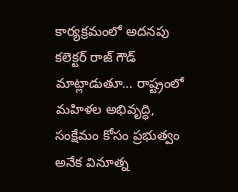కార్యక్రమంలో అదనపు కలెక్టర్ రాజ్ గౌడ్ మాట్లాడుతూ… రాష్ట్రంలో మహిళల అభివృద్ధి, సంక్షేమం కోసం ప్రభుత్వం అనేక వినూత్న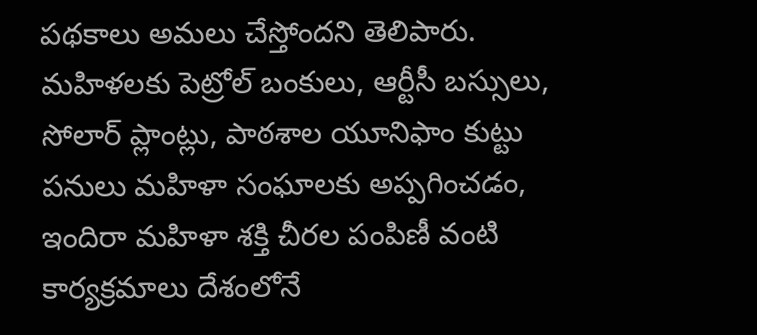పథకాలు అమలు చేస్తోందని తెలిపారు. మహిళలకు పెట్రోల్ బంకులు, ఆర్టీసీ బస్సులు, సోలార్ ప్లాంట్లు, పాఠశాల యూనిఫాం కుట్టు పనులు మహిళా సంఘాలకు అప్పగించడం, ఇందిరా మహిళా శక్తి చీరల పంపిణీ వంటి కార్యక్రమాలు దేశంలోనే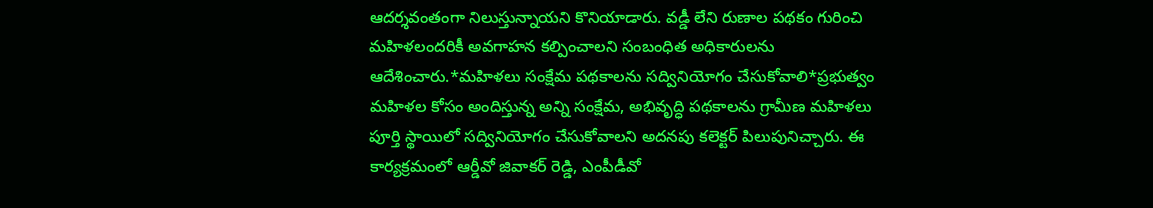ఆదర్శవంతంగా నిలుస్తున్నాయని కొనియాడారు. వడ్డీ లేని రుణాల పథకం గురించి మహిళలందరికీ అవగాహన కల్పించాలని సంబంధిత అధికారులను ఆదేశించారు.*మహిళలు సంక్షేమ పథకాలను సద్వినియోగం చేసుకోవాలి*ప్రభుత్వం మహిళల కోసం అందిస్తున్న అన్ని సంక్షేమ, అభివృద్ధి పథకాలను గ్రామీణ మహిళలు పూర్తి స్థాయిలో సద్వినియోగం చేసుకోవాలని అదనపు కలెక్టర్ పిలుపునిచ్చారు. ఈ కార్యక్రమంలో ఆర్డీవో జివాకర్ రెడ్డి, ఎంపీడీవో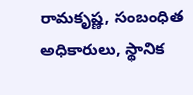రామకృష్ణ, సంబంధిత అధికారులు, స్థానిక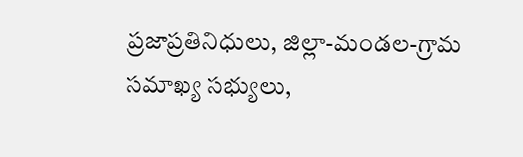ప్రజాప్రతినిధులు, జిల్లా-మండల-గ్రామ సమాఖ్య సభ్యులు,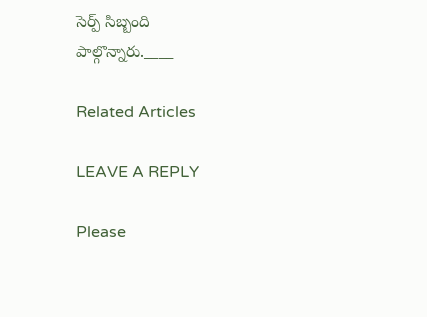సెర్ప్ సిబ్బంది పాల్గొన్నారు.____

Related Articles

LEAVE A REPLY

Please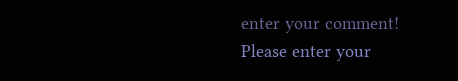enter your comment!
Please enter your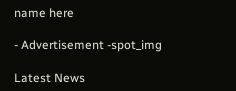name here

- Advertisement -spot_img

Latest News